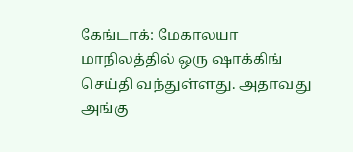கேங்டாக்: மேகாலயா மாநிலத்தில் ஒரு ஷாக்கிங் செய்தி வந்துள்ளது. அதாவது அங்கு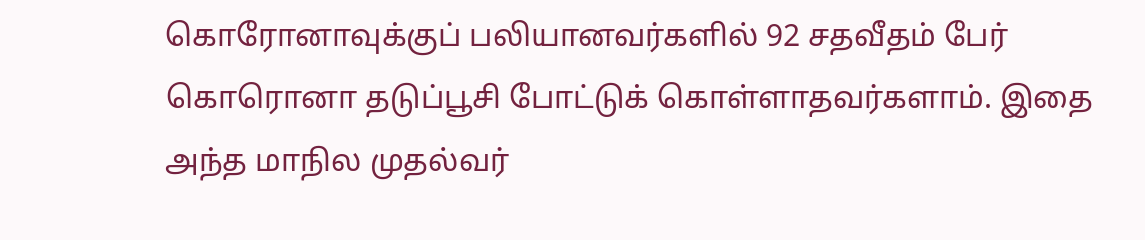கொரோனாவுக்குப் பலியானவர்களில் 92 சதவீதம் பேர் கொரொனா தடுப்பூசி போட்டுக் கொள்ளாதவர்களாம். இதை அந்த மாநில முதல்வர்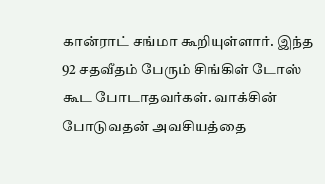கான்ராட் சங்மா கூறியுள்ளார். இந்த 92 சதவீதம் பேரும் சிங்கிள் டோஸ் கூட போடாதவர்கள். வாக்சின் போடுவதன் அவசியத்தை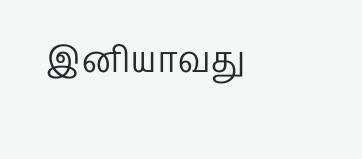இனியாவது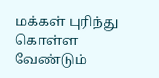மக்கள் புரிந்து கொள்ள வேண்டும்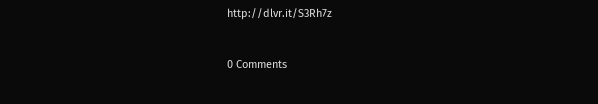http://dlvr.it/S3Rh7z


0 Comments